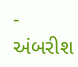- અંબરીશ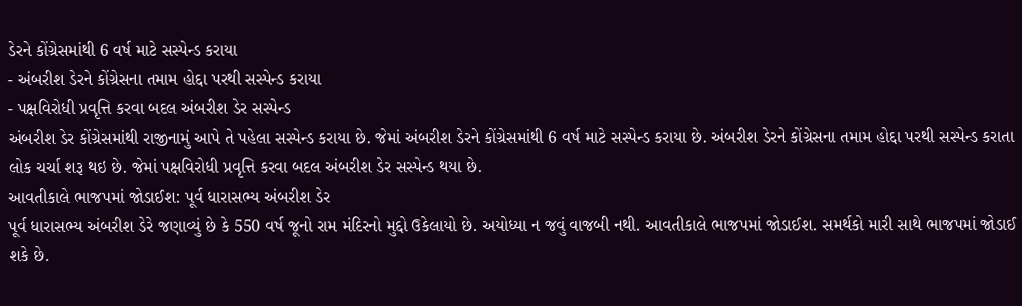ડેરને કોંગ્રેસમાંથી 6 વર્ષ માટે સસ્પેન્ડ કરાયા
- અંબરીશ ડેરને કોંગ્રેસના તમામ હોદ્દા પરથી સસ્પેન્ડ કરાયા
- પક્ષવિરોધી પ્રવૃત્તિ કરવા બદલ અંબરીશ ડેર સસ્પેન્ડ
અંબરીશ ડેર કોંગ્રેસમાંથી રાજીનામું આપે તે પહેલા સસ્પેન્ડ કરાયા છે. જેમાં અંબરીશ ડેરને કોંગ્રેસમાંથી 6 વર્ષ માટે સસ્પેન્ડ કરાયા છે. અંબરીશ ડેરને કોંગ્રેસના તમામ હોદ્દા પરથી સસ્પેન્ડ કરાતા લોક ચર્ચા શરૂ થઇ છે. જેમાં પક્ષવિરોધી પ્રવૃત્તિ કરવા બદલ અંબરીશ ડેર સસ્પેન્ડ થયા છે.
આવતીકાલે ભાજપમાં જોડાઈશ: પૂર્વ ધારાસભ્ય અંબરીશ ડેર
પૂર્વ ધારાસભ્ય અંબરીશ ડેરે જણાવ્યું છે કે 550 વર્ષ જૂનો રામ મંદિરનો મુદ્દો ઉકેલાયો છે. અયોધ્યા ન જવું વાજબી નથી. આવતીકાલે ભાજપમાં જોડાઈશ. સમર્થકો મારી સાથે ભાજપમાં જોડાઈ શકે છે.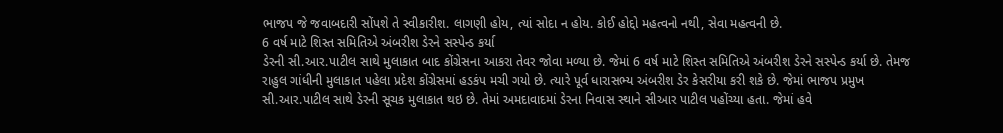ભાજપ જે જવાબદારી સોંપશે તે સ્વીકારીશ. લાગણી હોય, ત્યાં સોદા ન હોય. કોઈ હોદ્દો મહત્વનો નથી, સેવા મહત્વની છે.
6 વર્ષ માટે શિસ્ત સમિતિએ અંબરીશ ડેરને સસ્પેન્ડ કર્યા
ડેરની સી.આર.પાટીલ સાથે મુલાકાત બાદ કોંગ્રેસના આકરા તેવર જોવા મળ્યા છે. જેમાં 6 વર્ષ માટે શિસ્ત સમિતિએ અંબરીશ ડેરને સસ્પેન્ડ કર્યા છે. તેમજ રાહુલ ગાંધીની મુલાકાત પહેલા પ્રદેશ કોંગ્રેસમાં હડકંપ મચી ગયો છે. ત્યારે પૂર્વ ધારાસભ્ય અંબરીશ ડેર કેસરીયા કરી શકે છે. જેમાં ભાજપ પ્રમુખ સી.આર.પાટીલ સાથે ડેરની સૂચક મુલાકાત થઇ છે. તેમાં અમદાવાદમાં ડેરના નિવાસ સ્થાને સીઆર પાટીલ પહોંચ્યા હતા. જેમાં હવે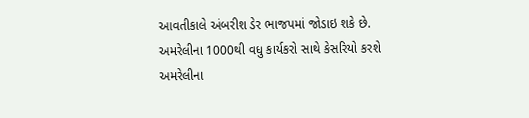આવતીકાલે અંબરીશ ડેર ભાજપમાં જોડાઇ શકે છે.
અમરેલીના 1000થી વધુ કાર્યકરો સાથે કેસરિયો કરશે
અમરેલીના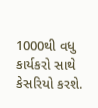1000થી વધુ કાર્યકરો સાથે કેસરિયો કરશે.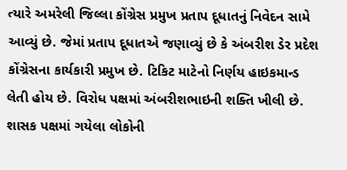ત્યારે અમરેલી જિલ્લા કોંગ્રેસ પ્રમુખ પ્રતાપ દૂધાતનું નિવેદન સામે આવ્યું છે. જેમાં પ્રતાપ દૂધાતએ જણાવ્યું છે કે અંબરીશ ડેર પ્રદેશ કોંગ્રેસના કાર્યકારી પ્રમુખ છે. ટિકિટ માટેનો નિર્ણય હાઇકમાન્ડ લેતી હોય છે. વિરોધ પક્ષમાં અંબરીશભાઇની શક્તિ ખીલી છે. શાસક પક્ષમાં ગયેલા લોકોની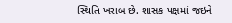સ્થિતિ ખરાબ છે. શાસક પક્ષમાં જઇને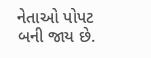નેતાઓ પોપટ બની જાય છે.